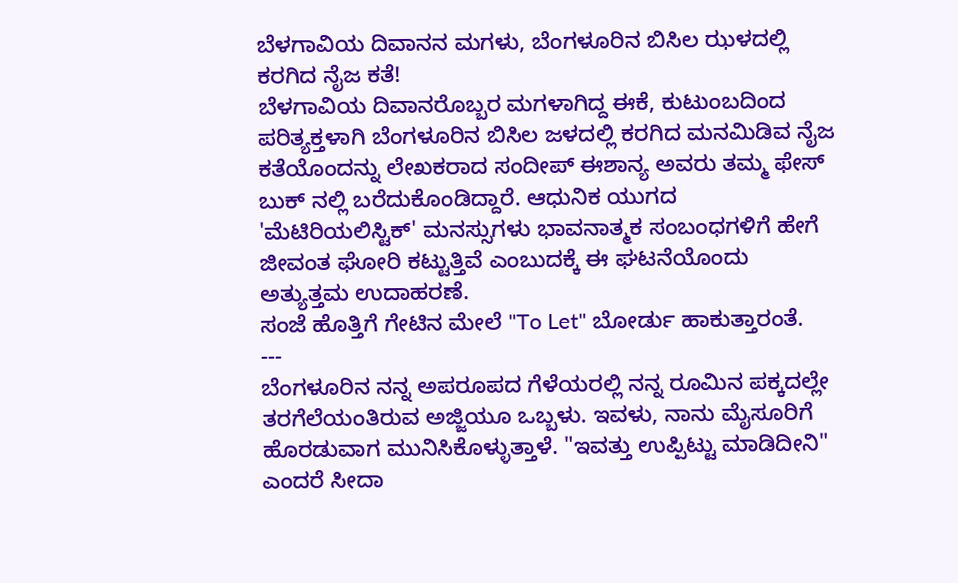ಬೆಳಗಾವಿಯ ದಿವಾನನ ಮಗಳು, ಬೆಂಗಳೂರಿನ ಬಿಸಿಲ ಝಳದಲ್ಲಿ ಕರಗಿದ ನೈಜ ಕತೆ!
ಬೆಳಗಾವಿಯ ದಿವಾನರೊಬ್ಬರ ಮಗಳಾಗಿದ್ದ ಈಕೆ, ಕುಟುಂಬದಿಂದ ಪರಿತ್ಯಕ್ತಳಾಗಿ ಬೆಂಗಳೂರಿನ ಬಿಸಿಲ ಜಳದಲ್ಲಿ ಕರಗಿದ ಮನಮಿಡಿವ ನೈಜ ಕತೆಯೊಂದನ್ನು ಲೇಖಕರಾದ ಸಂದೀಪ್ ಈಶಾನ್ಯ ಅವರು ತಮ್ಮ ಫೇಸ್ ಬುಕ್ ನಲ್ಲಿ ಬರೆದುಕೊಂಡಿದ್ದಾರೆ. ಆಧುನಿಕ ಯುಗದ 'ಮೆಟಿರಿಯಲಿಸ್ಟಿಕ್' ಮನಸ್ಸುಗಳು ಭಾವನಾತ್ಮಕ ಸಂಬಂಧಗಳಿಗೆ ಹೇಗೆ ಜೀವಂತ ಘೋರಿ ಕಟ್ಟುತ್ತಿವೆ ಎಂಬುದಕ್ಕೆ ಈ ಘಟನೆಯೊಂದು ಅತ್ಯುತ್ತಮ ಉದಾಹರಣೆ.
ಸಂಜೆ ಹೊತ್ತಿಗೆ ಗೇಟಿನ ಮೇಲೆ "To Let" ಬೋರ್ಡು ಹಾಕುತ್ತಾರಂತೆ.
---
ಬೆಂಗಳೂರಿನ ನನ್ನ ಅಪರೂಪದ ಗೆಳೆಯರಲ್ಲಿ ನನ್ನ ರೂಮಿನ ಪಕ್ಕದಲ್ಲೇ ತರಗೆಲೆಯಂತಿರುವ ಅಜ್ಜಿಯೂ ಒಬ್ಬಳು. ಇವಳು, ನಾನು ಮೈಸೂರಿಗೆ ಹೊರಡುವಾಗ ಮುನಿಸಿಕೊಳ್ಳುತ್ತಾಳೆ. "ಇವತ್ತು ಉಪ್ಪಿಟ್ಟು ಮಾಡಿದೀನಿ" ಎಂದರೆ ಸೀದಾ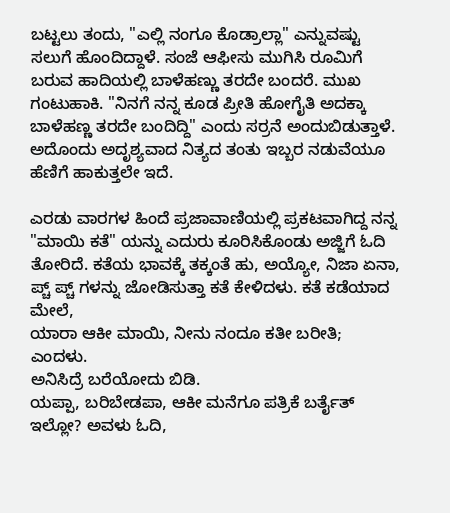ಬಟ್ಟಲು ತಂದು, "ಎಲ್ಲಿ ನಂಗೂ ಕೊಡ್ರಾಲ್ಲಾ" ಎನ್ನುವಷ್ಟು ಸಲುಗೆ ಹೊಂದಿದ್ದಾಳೆ. ಸಂಜೆ ಆಫೀಸು ಮುಗಿಸಿ ರೂಮಿಗೆ ಬರುವ ಹಾದಿಯಲ್ಲಿ ಬಾಳೆಹಣ್ಣು ತರದೇ ಬಂದರೆ. ಮುಖ ಗಂಟುಹಾಕಿ. "ನಿನಗೆ ನನ್ನ ಕೂಡ ಪ್ರೀತಿ ಹೋಗೈತಿ ಅದಕ್ಕಾ ಬಾಳೆಹಣ್ಣ ತರದೇ ಬಂದಿದ್ದಿ" ಎಂದು ಸರ್ರನೆ ಅಂದುಬಿಡುತ್ತಾಳೆ. ಅದೊಂದು ಅದೃಶ್ಯವಾದ ನಿತ್ಯದ ತಂತು ಇಬ್ಬರ ನಡುವೆಯೂ ಹೆಣಿಗೆ ಹಾಕುತ್ತಲೇ ಇದೆ.

ಎರಡು ವಾರಗಳ ಹಿಂದೆ ಪ್ರಜಾವಾಣಿಯಲ್ಲಿ ಪ್ರಕಟವಾಗಿದ್ದ ನನ್ನ "ಮಾಯಿ ಕತೆ" ಯನ್ನು ಎದುರು ಕೂರಿಸಿಕೊಂಡು ಅಜ್ಜಿಗೆ ಓದಿ ತೋರಿದೆ. ಕತೆಯ ಭಾವಕ್ಕೆ ತಕ್ಕಂತೆ ಹು, ಅಯ್ಯೋ, ನಿಜಾ ಏನಾ, ಪ್ಚ್ ಪ್ಚ್ ಗಳನ್ನು ಜೋಡಿಸುತ್ತಾ ಕತೆ ಕೇಳಿದಳು. ಕತೆ ಕಡೆಯಾದ ಮೇಲೆ,
ಯಾರಾ ಆಕೀ ಮಾಯಿ, ನೀನು ನಂದೂ ಕತೀ ಬರೀತಿ; ಎಂದಳು.
ಅನಿಸಿದ್ರೆ ಬರೆಯೋದು ಬಿಡಿ.
ಯಪ್ಪಾ, ಬರಿಬೇಡಪಾ, ಆಕೀ ಮನೆಗೂ ಪತ್ರಿಕೆ ಬರ್ತೈತ್ ಇಲ್ಲೋ? ಅವಳು ಓದಿ,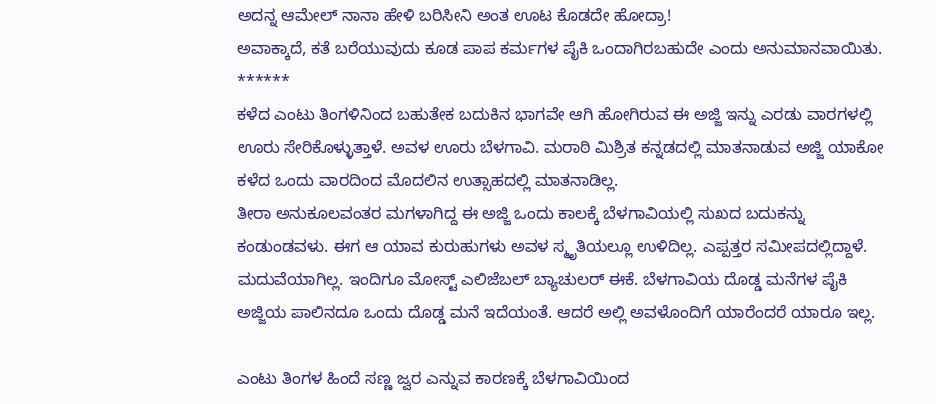ಅದನ್ನ ಆಮೇಲ್ ನಾನಾ ಹೇಳಿ ಬರಿಸೀನಿ ಅಂತ ಊಟ ಕೊಡದೇ ಹೋದ್ರಾ!
ಅವಾಕ್ಕಾದೆ, ಕತೆ ಬರೆಯುವುದು ಕೂಡ ಪಾಪ ಕರ್ಮಗಳ ಪೈಕಿ ಒಂದಾಗಿರಬಹುದೇ ಎಂದು ಅನುಮಾನವಾಯಿತು.
******
ಕಳೆದ ಎಂಟು ತಿಂಗಳಿನಿಂದ ಬಹುತೇಕ ಬದುಕಿನ ಭಾಗವೇ ಆಗಿ ಹೋಗಿರುವ ಈ ಅಜ್ಜಿ ಇನ್ನು ಎರಡು ವಾರಗಳಲ್ಲಿ ಊರು ಸೇರಿಕೊಳ್ಳುತ್ತಾಳೆ. ಅವಳ ಊರು ಬೆಳಗಾವಿ. ಮರಾಠಿ ಮಿಶ್ರಿತ ಕನ್ನಡದಲ್ಲಿ ಮಾತನಾಡುವ ಅಜ್ಜಿ ಯಾಕೋ ಕಳೆದ ಒಂದು ವಾರದಿಂದ ಮೊದಲಿನ ಉತ್ಸಾಹದಲ್ಲಿ ಮಾತನಾಡಿಲ್ಲ.
ತೀರಾ ಅನುಕೂಲವಂತರ ಮಗಳಾಗಿದ್ದ ಈ ಅಜ್ಜಿ ಒಂದು ಕಾಲಕ್ಕೆ ಬೆಳಗಾವಿಯಲ್ಲಿ ಸುಖದ ಬದುಕನ್ನು ಕಂಡುಂಡವಳು. ಈಗ ಆ ಯಾವ ಕುರುಹುಗಳು ಅವಳ ಸ್ಮೃತಿಯಲ್ಲೂ ಉಳಿದಿಲ್ಲ. ಎಪ್ಪತ್ತರ ಸಮೀಪದಲ್ಲಿದ್ದಾಳೆ. ಮದುವೆಯಾಗಿಲ್ಲ. ಇಂದಿಗೂ ಮೋಸ್ಟ್ ಎಲಿಜೆಬಲ್ ಬ್ಯಾಚುಲರ್ ಈಕೆ. ಬೆಳಗಾವಿಯ ದೊಡ್ಡ ಮನೆಗಳ ಪೈಕಿ ಅಜ್ಜಿಯ ಪಾಲಿನದೂ ಒಂದು ದೊಡ್ಡ ಮನೆ ಇದೆಯಂತೆ. ಆದರೆ ಅಲ್ಲಿ ಅವಳೊಂದಿಗೆ ಯಾರೆಂದರೆ ಯಾರೂ ಇಲ್ಲ.

ಎಂಟು ತಿಂಗಳ ಹಿಂದೆ ಸಣ್ಣ ಜ್ವರ ಎನ್ನುವ ಕಾರಣಕ್ಕೆ ಬೆಳಗಾವಿಯಿಂದ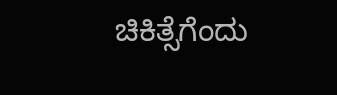ಚಿಕಿತ್ಸೆಗೆಂದು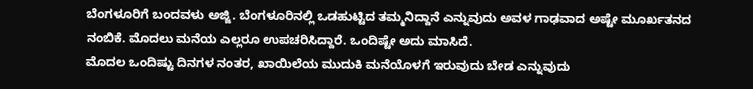ಬೆಂಗಳೂರಿಗೆ ಬಂದವಳು ಅಜ್ಜಿ. ಬೆಂಗಳೂರಿನಲ್ಲಿ ಒಡಹುಟ್ಟಿದ ತಮ್ಮನಿದ್ದಾನೆ ಎನ್ನುವುದು ಅವಳ ಗಾಢವಾದ ಅಷ್ಟೇ ಮೂರ್ಖತನದ ನಂಬಿಕೆ. ಮೊದಲು ಮನೆಯ ಎಲ್ಲರೂ ಉಪಚರಿಸಿದ್ದಾರೆ. ಒಂದಿಷ್ಟೇ ಅದು ಮಾಸಿದೆ.
ಮೊದಲ ಒಂದಿಷ್ಟು ದಿನಗಳ ನಂತರ, ಖಾಯಿಲೆಯ ಮುದುಕಿ ಮನೆಯೊಳಗೆ ಇರುವುದು ಬೇಡ ಎನ್ನುವುದು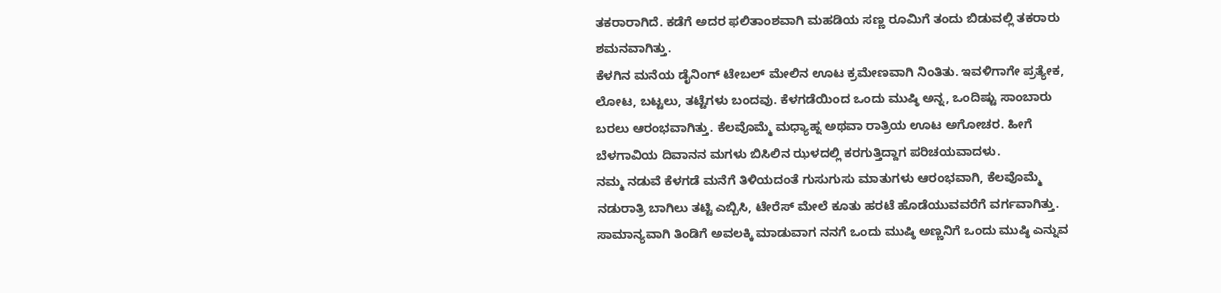ತಕರಾರಾಗಿದೆ. ಕಡೆಗೆ ಅದರ ಫಲಿತಾಂಶವಾಗಿ ಮಹಡಿಯ ಸಣ್ಣ ರೂಮಿಗೆ ತಂದು ಬಿಡುವಲ್ಲಿ ತಕರಾರು ಶಮನವಾಗಿತ್ತು.
ಕೆಳಗಿನ ಮನೆಯ ಡೈನಿಂಗ್ ಟೇಬಲ್ ಮೇಲಿನ ಊಟ ಕ್ರಮೇಣವಾಗಿ ನಿಂತಿತು. ಇವಳಿಗಾಗೇ ಪ್ರತ್ಯೇಕ, ಲೋಟ, ಬಟ್ಟಲು, ತಟ್ಟೆಗಳು ಬಂದವು. ಕೆಳಗಡೆಯಿಂದ ಒಂದು ಮುಷ್ಠಿ ಅನ್ನ, ಒಂದಿಷ್ಟು ಸಾಂಬಾರು ಬರಲು ಆರಂಭವಾಗಿತ್ತು. ಕೆಲವೊಮ್ಮೆ ಮಧ್ಯಾಹ್ನ ಅಥವಾ ರಾತ್ರಿಯ ಊಟ ಅಗೋಚರ. ಹೀಗೆ ಬೆಳಗಾವಿಯ ದಿವಾನನ ಮಗಳು ಬಿಸಿಲಿನ ಝಳದಲ್ಲಿ ಕರಗುತ್ತಿದ್ದಾಗ ಪರಿಚಯವಾದಳು.
ನಮ್ಮ ನಡುವೆ ಕೆಳಗಡೆ ಮನೆಗೆ ತಿಳಿಯದಂತೆ ಗುಸುಗುಸು ಮಾತುಗಳು ಆರಂಭವಾಗಿ, ಕೆಲವೊಮ್ಮೆ ನಡುರಾತ್ರಿ ಬಾಗಿಲು ತಟ್ಟಿ ಎಬ್ಬಿಸಿ, ಟೇರೆಸ್ ಮೇಲೆ ಕೂತು ಹರಟೆ ಹೊಡೆಯುವವರೆಗೆ ವರ್ಗವಾಗಿತ್ತು. ಸಾಮಾನ್ಯವಾಗಿ ತಿಂಡಿಗೆ ಅವಲಕ್ಕಿ ಮಾಡುವಾಗ ನನಗೆ ಒಂದು ಮುಷ್ಠಿ ಅಣ್ಣನಿಗೆ ಒಂದು ಮುಷ್ಠಿ ಎನ್ನುವ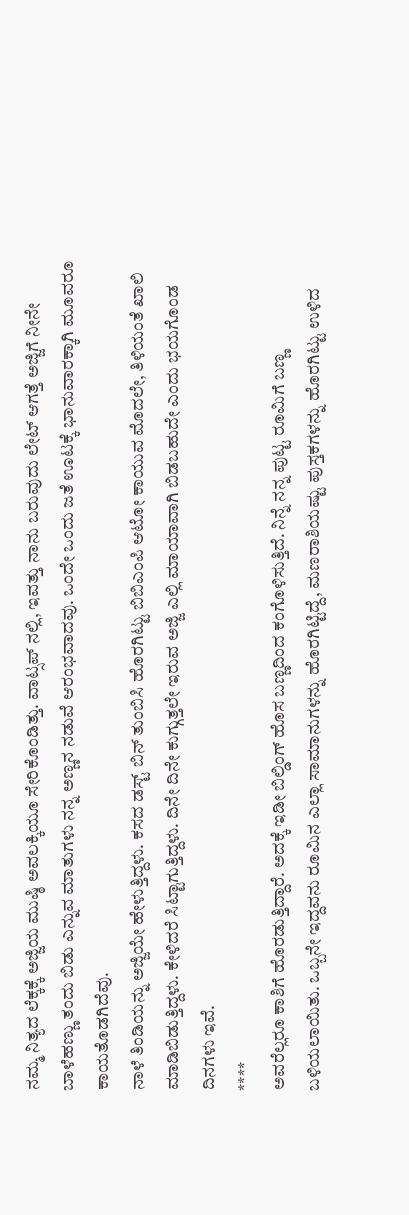ನಮ್ಮ ನಿತ್ಯದ ಲೆಕ್ಕಕ್ಕೆ ಅಜ್ಜಿಯ ಮುಷ್ಠಿ ಅವಲಕ್ಕಿಯೂ ಸೇರಿಕೊಂಡಿತ್ತು. ವಾಟ್ಸಪ್ ನಲ್ಲಿ, ಇವತ್ತು ನಾನು ಬರುವುದು ಲೇಟ್ ಆಗತ್ತೆ ಅಜ್ಜಿಗೆ ನೀನೇ ಬಾಳೆಹಣ್ಣು ತಂದು ಬಿಡು ಎನ್ನುವ ಮಾತುಗಳು ನನ್ನ ಅಣ್ಣನ ನಡುವೆ ಆರಂಭವಾದವು. ಒಂದೇ ಒಂದು ಜತೆ ಊಟಕ್ಕೆ ಭಾನುವಾರಕ್ಕಾಗಿ ಮೂವರೂ ಕಾಯತೊಡಗಿದೆವು.
ನಾಳೆ ತಿಂಡಿಯನ್ನು ಅಜ್ಜಿಯೇ ಹೇಳುತ್ತಿದ್ದಳು. ಕಸದ ಡಸ್ಟ್ ಬಿನ್ ತುಂಬಿಸಿ ಹೊರಗಿಟ್ಟು ಬಿಬಿಎಂಪಿ ಆಟೋ ಕಾಯುವ ಮೊದಲೇ, ತಿಳಿಯಂತೆ ಖಾಲಿ ಮಾಡಿಬಿಡುತ್ತಿದ್ದಳು. ಕೇಳಿದರೆ ಸಿಟ್ಟಾಗುತ್ತಿದ್ದಳು. ದಿನೇ ದಿನೇ ಕುಗ್ಗುತ್ತಲೇ ಇರುವ ಅಜ್ಜಿ ಎಲ್ಲಿ ಮಾಯಾವಾಗಿ ಬಿಡಬಹುದೇ ಎಂದು ಭಯಗೊಂಡ ದಿನಗಳು ಇವೆ.
****
ಅವರೆಲ್ಲರೂ ಕಾಶಿಗೆ ಹೊರಡುತ್ತಿದ್ದಾರೆ. ಅದಕ್ಕೆ ಇಡೀ ಬಿಲ್ಡಿಂಗ್ ಹೊಸ ಬಣ್ಣದಿಂದ ಕಂಗೊಳಿಸುತ್ತಿದೆ. ನಿನ್ನೆ ನನ್ನ ಪುಟ್ಟ ರೂಮಿಗೆ ಬಣ್ಣ ಬಳಿಯಲಾಯಿತು. ಒಬ್ಬನೇ ಇದ್ದವನು ರೂಮಿನ ಎಲ್ಲಾ ಸಾಮಾನುಗಳನ್ನು ಹೊರಗಿಟ್ಟಿದ್ದೆ, ಮಣರಾಶಿಯಷ್ಟು ಪುಸ್ತಕಗಳನ್ನು ಹೊರಗಿಟ್ಟು ಉಳಿದ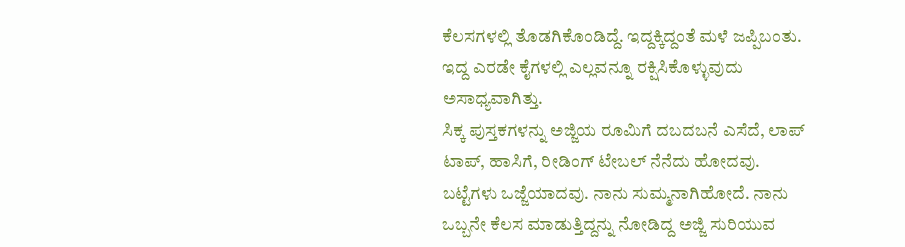ಕೆಲಸಗಳಲ್ಲಿ ತೊಡಗಿಕೊಂಡಿದ್ದೆ. ಇದ್ದಕ್ಕಿದ್ದಂತೆ ಮಳೆ ಜಪ್ಪಿಬಂತು. ಇದ್ದ ಎರಡೇ ಕೈಗಳಲ್ಲಿ ಎಲ್ಲವನ್ನೂ ರಕ್ಷಿಸಿಕೊಳ್ಳುವುದು ಅಸಾಧ್ಯವಾಗಿತ್ತು.
ಸಿಕ್ಕ ಪುಸ್ತಕಗಳನ್ನು ಅಜ್ಜಿಯ ರೂಮಿಗೆ ದಬದಬನೆ ಎಸೆದೆ, ಲಾಪ್ ಟಾಪ್, ಹಾಸಿಗೆ, ರೀಡಿಂಗ್ ಟೇಬಲ್ ನೆನೆದು ಹೋದವು. ಬಟ್ಟೆಗಳು ಒಜ್ಜೆಯಾದವು. ನಾನು ಸುಮ್ಮನಾಗಿಹೋದೆ. ನಾನು ಒಬ್ಬನೇ ಕೆಲಸ ಮಾಡುತ್ತಿದ್ದನ್ನು ನೋಡಿದ್ದ ಅಜ್ಜಿ ಸುರಿಯುವ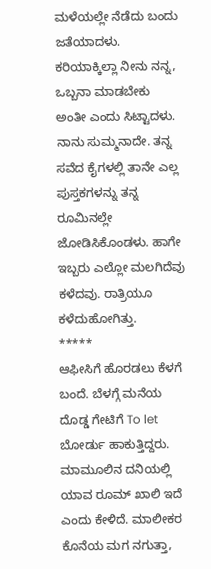ಮಳೆಯಲ್ಲೇ ನೆಡೆದು ಬಂದು ಜತೆಯಾದಳು. ಕರಿಯಾಕ್ಕಿಲ್ಲಾ ನೀನು ನನ್ನ, ಒಬ್ಬನಾ ಮಾಡಬೇಕು ಅಂತೀ ಎಂದು ಸಿಟ್ಟಾದಳು. ನಾನು ಸುಮ್ಮನಾದೇ. ತನ್ನ ಸವೆದ ಕೈಗಳಲ್ಲಿ ತಾನೇ ಎಲ್ಲ ಪುಸ್ತಕಗಳನ್ನು ತನ್ನ ರೂಮಿನಲ್ಲೇ ಜೋಡಿಸಿಕೊಂಡಳು. ಹಾಗೇ ಇಬ್ಬರು ಎಲ್ಲೋ ಮಲಗಿದೆವು ಕಳೆದವು. ರಾತ್ರಿಯೂ ಕಳೆದುಹೋಗಿತ್ತು.
*****
ಆಫೀಸಿಗೆ ಹೊರಡಲು ಕೆಳಗೆ ಬಂದೆ. ಬೆಳಗ್ಗೆ ಮನೆಯ ದೊಡ್ಡ ಗೇಟಿಗೆ To let ಬೋರ್ಡು ಹಾಕುತ್ತಿದ್ದರು. ಮಾಮೂಲಿನ ದನಿಯಲ್ಲಿ ಯಾವ ರೂಮ್ ಖಾಲಿ ಇದೆ ಎಂದು ಕೇಳಿದೆ. ಮಾಲೀಕರ ಕೊನೆಯ ಮಗ ನಗುತ್ತಾ,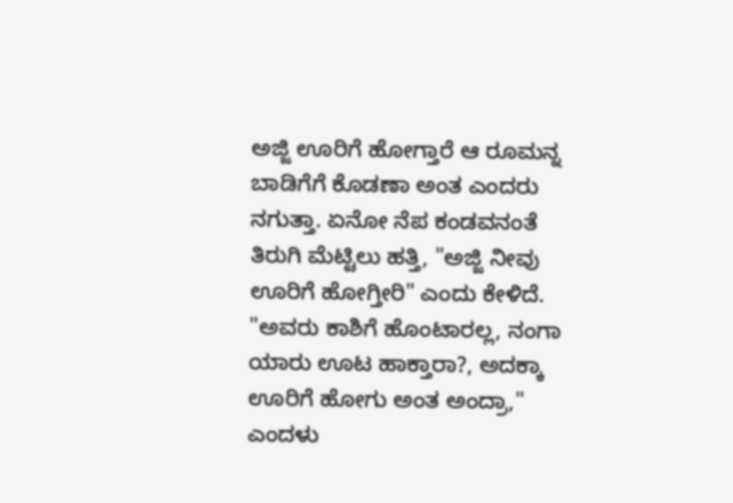ಅಜ್ಜಿ ಊರಿಗೆ ಹೋಗ್ತಾರೆ ಆ ರೂಮನ್ನ ಬಾಡಿಗೆಗೆ ಕೊಡಣಾ ಅಂತ ಎಂದರು ನಗುತ್ತಾ. ಏನೋ ನೆಪ ಕಂಡವನಂತೆ ತಿರುಗಿ ಮೆಟ್ಟಿಲು ಹತ್ತಿ, "ಅಜ್ಜಿ ನೀವು ಊರಿಗೆ ಹೋಗ್ತೀರಿ" ಎಂದು ಕೇಳಿದೆ.
"ಅವರು ಕಾಶಿಗೆ ಹೊಂಟಾರಲ್ಲ, ನಂಗಾ ಯಾರು ಊಟ ಹಾಕ್ತಾರಾ?, ಅದಕ್ಕಾ ಊರಿಗೆ ಹೋಗು ಅಂತ ಅಂದ್ರಾ," ಎಂದಳು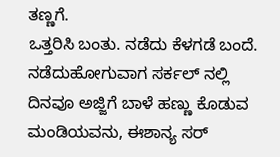ತಣ್ಣಗೆ.
ಒತ್ತರಿಸಿ ಬಂತು. ನಡೆದು ಕೆಳಗಡೆ ಬಂದೆ. ನಡೆದುಹೋಗುವಾಗ ಸರ್ಕಲ್ ನಲ್ಲಿ ದಿನವೂ ಅಜ್ಜಿಗೆ ಬಾಳೆ ಹಣ್ಣು ಕೊಡುವ ಮಂಡಿಯವನು, ಈಶಾನ್ಯ ಸರ್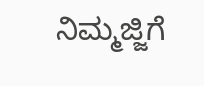ನಿಮ್ಮಜ್ಜಿಗೆ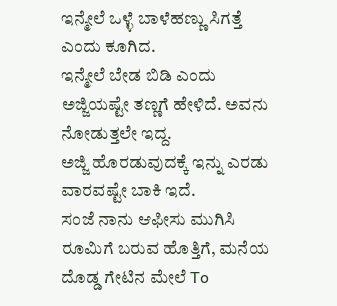ಇನ್ಮೇಲೆ ಒಳ್ಳೆ ಬಾಳೆಹಣ್ಣು ಸಿಗತ್ತೆ ಎಂದು ಕೂಗಿದ.
ಇನ್ಮೇಲೆ ಬೇಡ ಬಿಡಿ ಎಂದು ಅಜ್ಜಿಯಷ್ಟೇ ತಣ್ಣಗೆ ಹೇಳಿದೆ. ಅವನು ನೋಡುತ್ತಲೇ ಇದ್ದ.
ಅಜ್ಜಿ ಹೊರಡುವುದಕ್ಕೆ ಇನ್ನು ಎರಡು ವಾರವಷ್ಟೇ ಬಾಕಿ ಇದೆ.
ಸಂಜೆ ನಾನು ಆಫೀಸು ಮುಗಿಸಿ ರೂಮಿಗೆ ಬರುವ ಹೊತ್ತಿಗೆ, ಮನೆಯ ದೊಡ್ಡ ಗೇಟಿನ ಮೇಲೆ To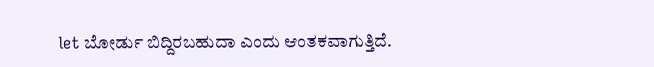let ಬೋರ್ಡು ಬಿದ್ದಿರಬಹುದಾ ಎಂದು ಆಂತಕವಾಗುತ್ತಿದೆ.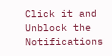Click it and Unblock the Notifications